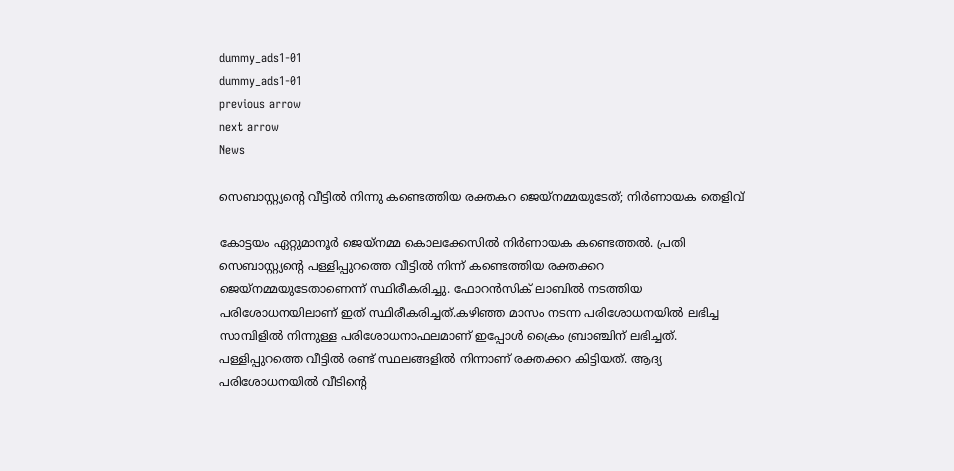dummy_ads1-01
dummy_ads1-01
previous arrow
next arrow
News

സെബാസ്റ്റ്യന്റെ വീട്ടിൽ നിന്നു കണ്ടെത്തിയ രക്തകറ ജെയ്നമ്മയുടേത്; നിര്‍ണായക തെളിവ്

കോട്ടയം ഏറ്റുമാനൂർ ജെയ്നമ്മ കൊലക്കേസിൽ നിർണായക കണ്ടെത്തൽ. പ്രതി സെബാസ്റ്റ്യന്റെ പള്ളിപ്പുറത്തെ വീട്ടിൽ നിന്ന് കണ്ടെത്തിയ രക്തക്കറ ജെയ്നമ്മയുടേതാണെന്ന് സ്ഥിരീകരിച്ചു. ഫോറൻസിക് ലാബിൽ നടത്തിയ പരിശോധനയിലാണ് ഇത് സ്ഥിരീകരിച്ചത്.കഴിഞ്ഞ മാസം നടന്ന പരിശോധനയിൽ ലഭിച്ച സാമ്പിളിൽ നിന്നുള്ള പരിശോധനാഫലമാണ് ഇപ്പോൾ ക്രൈം ബ്രാഞ്ചിന് ലഭിച്ചത്. പള്ളിപ്പുറത്തെ വീട്ടിൽ രണ്ട് സ്ഥലങ്ങളിൽ നിന്നാണ് രക്തക്കറ കിട്ടിയത്. ആദ്യ പരിശോധനയിൽ വീടിന്റെ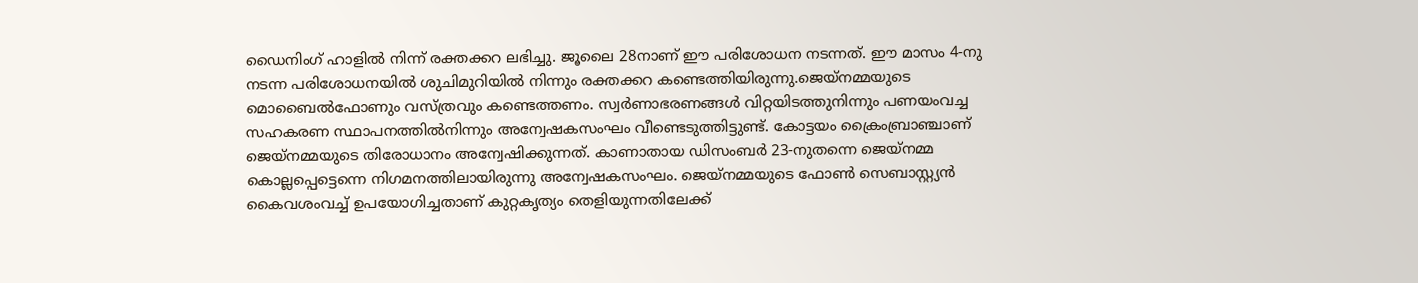ഡൈനിംഗ് ഹാളിൽ നിന്ന് രക്തക്കറ ലഭിച്ചു. ജൂലൈ 28നാണ് ഈ പരിശോധന നടന്നത്. ഈ മാസം 4-നു നടന്ന പരിശോധനയിൽ ശുചിമുറിയിൽ നിന്നും രക്തക്കറ കണ്ടെത്തിയിരുന്നു.ജെയ്‌നമ്മയുടെ മൊബൈൽഫോണും വസ്ത്രവും കണ്ടെത്തണം. സ്വർണാഭരണങ്ങൾ വിറ്റയിടത്തുനിന്നും പണയംവച്ച സഹകരണ സ്ഥാപനത്തിൽനിന്നും അന്വേഷകസംഘം വീണ്ടെടുത്തിട്ടുണ്ട്. കോട്ടയം ക്രൈംബ്രാഞ്ചാണ് ജെയ്‌നമ്മയുടെ തിരോധാനം അന്വേഷിക്കുന്നത്. കാണാതായ ഡിസംബർ 23-നുതന്നെ ജെയ്‌നമ്മ കൊല്ലപ്പെട്ടെന്നെ നിഗമനത്തിലായിരുന്നു അന്വേഷകസംഘം. ജെയ്നമ്മയുടെ ഫോൺ സെബാസ്റ്റ്യൻ കൈവശംവച്ച് ഉപയോഗിച്ചതാണ് കുറ്റകൃത്യം തെളിയുന്നതിലേക്ക്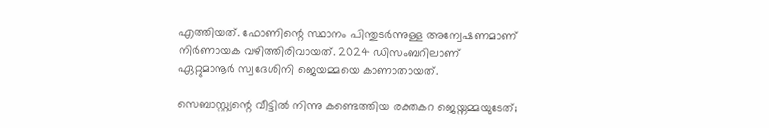എത്തിയത്. ഫോണിന്റെ സ്ഥാനം പിന്തുടർന്നുള്ള അന്വേഷണമാണ് നിർണായക വഴിത്തിരിവായത്. 2024 ഡിസംബറിലാണ് ഏറ്റുമാനൂർ സ്വദേശിനി ജെയ‌മ്മയെ കാണാതായത്.

സെബാസ്റ്റ്യന്റെ വീട്ടിൽ നിന്നു കണ്ടെത്തിയ രക്തകറ ജെയ്നമ്മയുടേത്;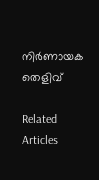നിര്‍ണായക തെളിവ്

Related Articles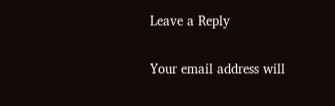Leave a Reply

Your email address will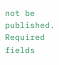not be published. Required fields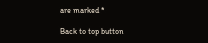are marked *

Back to top button